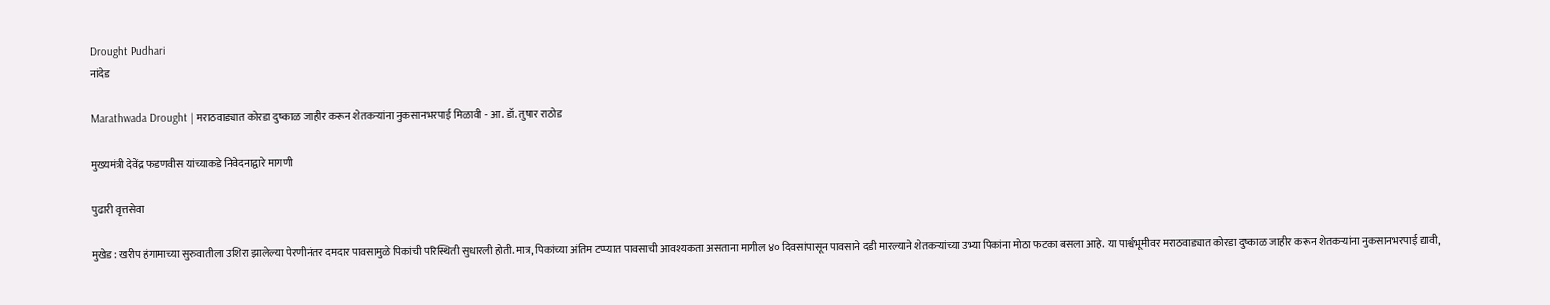Drought Pudhari
नांदेड

Marathwada Drought | मराठवाड्यात कोरडा दुष्काळ जाहीर करून शेतकऱ्यांना नुकसानभरपाई मिळावी - आ. डॉ. तुषार राठोड

मुख्यमंत्री देवेंद्र फडणवीस यांच्याकडे निवेदनाद्वारे मागणी

पुढारी वृत्तसेवा

मुखेड : खरीप हंगामाच्या सुरुवातीला उशिरा झालेल्या पेरणीनंतर दमदार पावसामुळे पिकांची परिस्थिती सुधारली होती. मात्र, पिकांच्या अंतिम टप्प्यात पावसाची आवश्यकता असताना मागील ४० दिवसांपासून पावसाने दडी मारल्याने शेतकऱ्यांच्या उभ्या पिकांना मोठा फटका बसला आहे. या पार्श्वभूमीवर मराठवाड्यात कोरडा दुष्काळ जाहीर करून शेतकऱ्यांना नुकसानभरपाई द्यावी,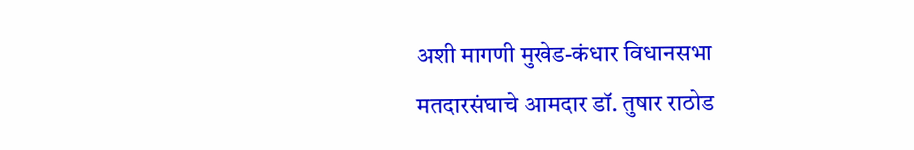अशी मागणी मुखेड-कंधार विधानसभा मतदारसंघाचे आमदार डॉ. तुषार राठोड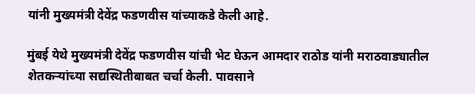यांनी मुख्यमंत्री देवेंद्र फडणवीस यांच्याकडे केली आहे.

मुंबई येथे मुख्यमंत्री देवेंद्र फडणवीस यांची भेट घेऊन आमदार राठोड यांनी मराठवाड्यातील शेतकऱ्यांच्या सद्यस्थितीबाबत चर्चा केली. पावसाने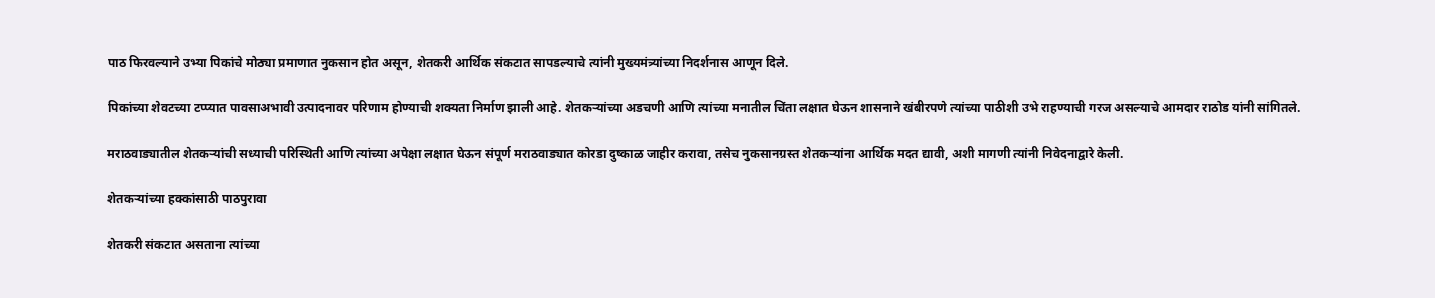पाठ फिरवल्याने उभ्या पिकांचे मोठ्या प्रमाणात नुकसान होत असून, शेतकरी आर्थिक संकटात सापडल्याचे त्यांनी मुख्यमंत्र्यांच्या निदर्शनास आणून दिले.

पिकांच्या शेवटच्या टप्प्यात पावसाअभावी उत्पादनावर परिणाम होण्याची शक्यता निर्माण झाली आहे. शेतकऱ्यांच्या अडचणी आणि त्यांच्या मनातील चिंता लक्षात घेऊन शासनाने खंबीरपणे त्यांच्या पाठीशी उभे राहण्याची गरज असल्याचे आमदार राठोड यांनी सांगितले.

मराठवाड्यातील शेतकऱ्यांची सध्याची परिस्थिती आणि त्यांच्या अपेक्षा लक्षात घेऊन संपूर्ण मराठवाड्यात कोरडा दुष्काळ जाहीर करावा, तसेच नुकसानग्रस्त शेतकऱ्यांना आर्थिक मदत द्यावी, अशी मागणी त्यांनी निवेदनाद्वारे केली.

शेतकऱ्यांच्या हक्कांसाठी पाठपुरावा

शेतकरी संकटात असताना त्यांच्या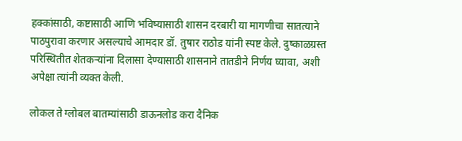हक्कांसाठी, कष्टासाठी आणि भविष्यासाठी शासन दरबारी या मागणीचा सातत्याने पाठपुरावा करणार असल्याचे आमदार डॉ. तुषार राठोड यांनी स्पष्ट केले. दुष्काळग्रस्त परिस्थितीत शेतकऱ्यांना दिलासा देण्यासाठी शासनाने तातडीने निर्णय घ्यावा, अशी अपेक्षा त्यांनी व्यक्त केली.

लोकल ते ग्लोबल बातम्यांसाठी डाऊनलोड करा दैनिक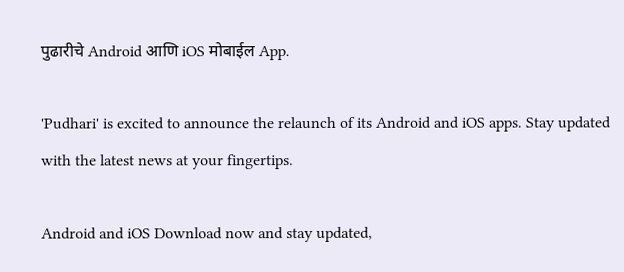पुढारीचे Android आणि iOS मोबाईल App.

'Pudhari' is excited to announce the relaunch of its Android and iOS apps. Stay updated with the latest news at your fingertips.

Android and iOS Download now and stay updated,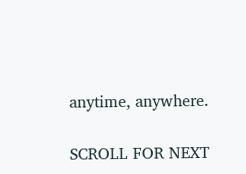anytime, anywhere.

SCROLL FOR NEXT